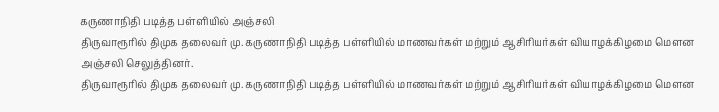கருணாநிதி படித்த பள்ளியில் அஞ்சலி
திருவாரூரில் திமுக தலைவர் மு. கருணாநிதி படித்த பள்ளியில் மாணவர்கள் மற்றும் ஆசிரியர்கள் வியாழக்கிழமை மெளன அஞ்சலி செலுத்தினர்.
திருவாரூரில் திமுக தலைவர் மு. கருணாநிதி படித்த பள்ளியில் மாணவர்கள் மற்றும் ஆசிரியர்கள் வியாழக்கிழமை மெளன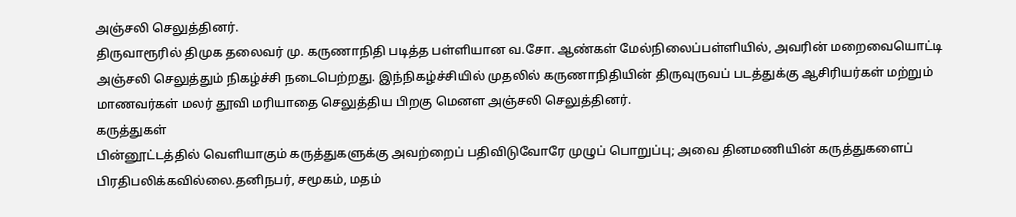அஞ்சலி செலுத்தினர்.
திருவாரூரில் திமுக தலைவர் மு. கருணாநிதி படித்த பள்ளியான வ.சோ. ஆண்கள் மேல்நிலைப்பள்ளியில், அவரின் மறைவையொட்டி அஞ்சலி செலுத்தும் நிகழ்ச்சி நடைபெற்றது. இந்நிகழ்ச்சியில் முதலில் கருணாநிதியின் திருவுருவப் படத்துக்கு ஆசிரியர்கள் மற்றும் மாணவர்கள் மலர் தூவி மரியாதை செலுத்திய பிறகு மெனள அஞ்சலி செலுத்தினர்.
கருத்துகள்
பின்னூட்டத்தில் வெளியாகும் கருத்துகளுக்கு அவற்றைப் பதிவிடுவோரே முழுப் பொறுப்பு; அவை தினமணியின் கருத்துகளைப் பிரதிபலிக்கவில்லை.தனிநபர், சமூகம், மதம்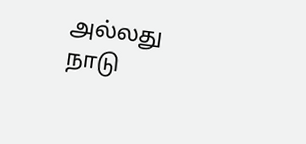அல்லது நாடு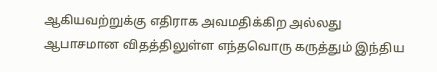ஆகியவற்றுக்கு எதிராக அவமதிக்கிற அல்லது ஆபாசமான விதத்திலுள்ள எந்தவொரு கருத்தும் இந்திய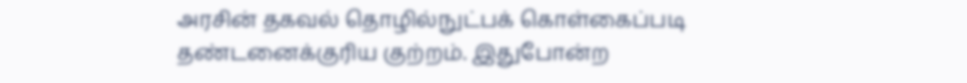அரசின் தகவல் தொழில்நுட்பக் கொள்கைப்படி தண்டனைக்குரிய குற்றம். இதுபோன்ற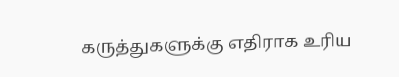கருத்துகளுக்கு எதிராக உரிய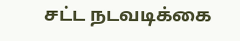சட்ட நடவடிக்கை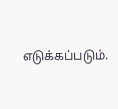எடுக்கப்படும்.